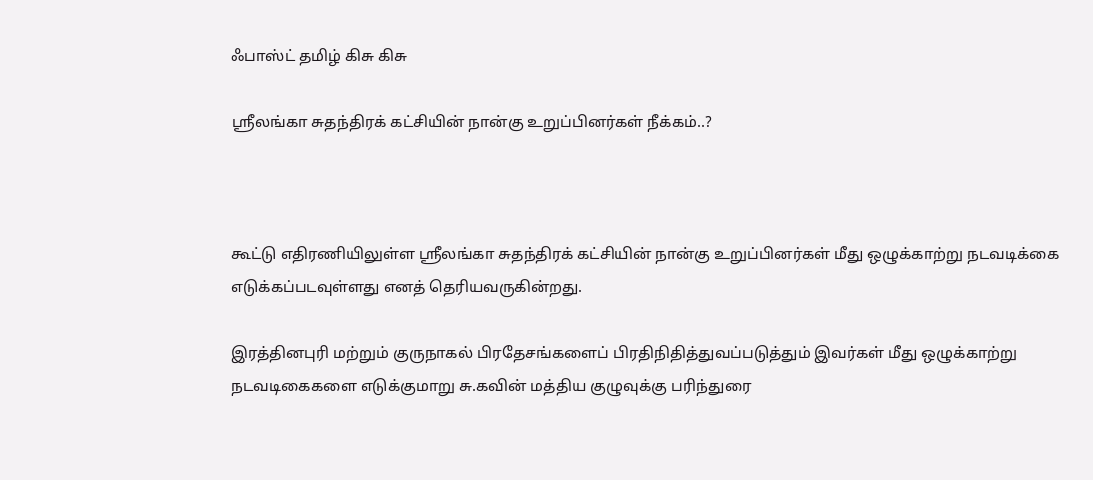ஃபாஸ்ட் தமிழ் கிசு கிசு

ஸ்ரீலங்கா சுதந்திரக் கட்சியின் நான்கு உறுப்பினர்கள் நீக்கம்..?



கூட்டு எதிரணியிலுள்ள ஸ்ரீலங்கா சுதந்திரக் கட்சியின் நான்கு உறுப்பினர்கள் மீது ஒழுக்காற்று நடவடிக்கை எடுக்கப்படவுள்ளது எனத் தெரியவருகின்றது.

இரத்தினபுரி மற்றும் குருநாகல் பிரதேசங்களைப் பிரதிநிதித்துவப்படுத்தும் இவர்கள் மீது ஒழுக்காற்று நடவடிகைகளை எடுக்குமாறு சு.கவின் மத்திய குழுவுக்கு பரிந்துரை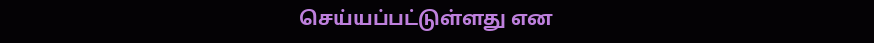செய்யப்பட்டுள்ளது என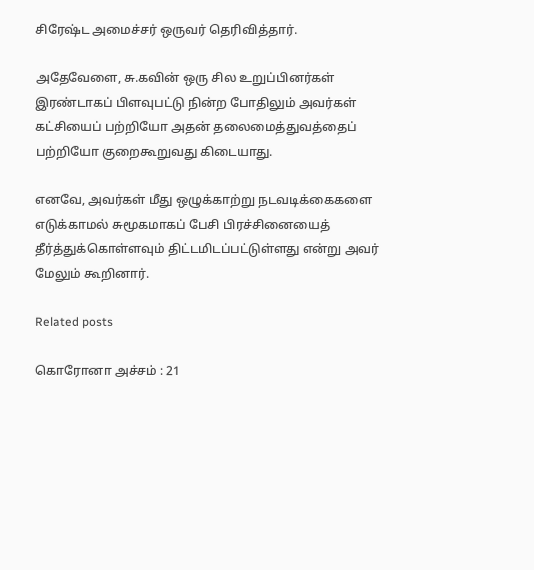சிரேஷ்ட அமைச்சர் ஒருவர் தெரிவித்தார்.

அதேவேளை, சு.கவின் ஒரு சில உறுப்பினர்கள் இரண்டாகப் பிளவுபட்டு நின்ற போதிலும் அவர்கள் கட்சியைப் பற்றியோ அதன் தலைமைத்துவத்தைப் பற்றியோ குறைகூறுவது கிடையாது.

எனவே, அவர்கள் மீது ஒழுக்காற்று நடவடிக்கைகளை எடுக்காமல் சுமூகமாகப் பேசி பிரச்சினையைத் தீர்த்துக்கொள்ளவும் திட்டமிடப்பட்டுள்ளது என்று அவர் மேலும் கூறினார்.

Related posts

கொரோனா அச்சம் : 21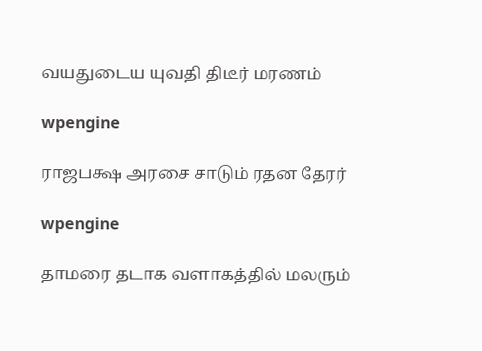வயதுடைய யுவதி திடீர் மரணம்

wpengine

ராஜபக்ஷ அரசை சாடும் ரதன தேரர்

wpengine

தாமரை தடாக வளாகத்தில் மலரும்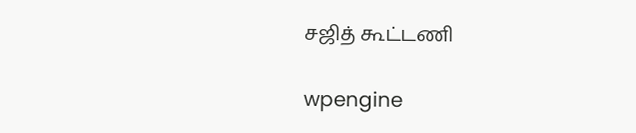சஜித் கூட்டணி

wpengine